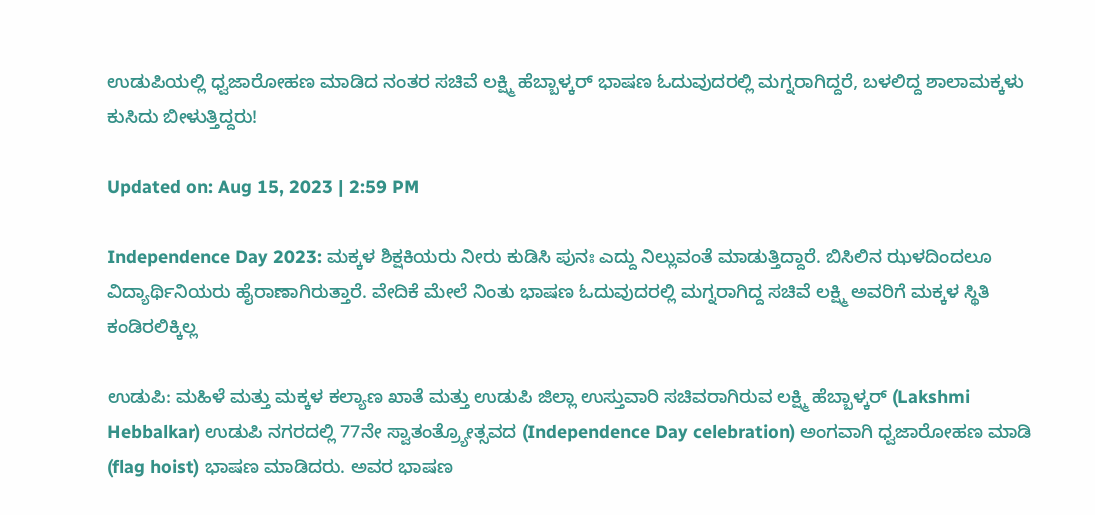ಉಡುಪಿಯಲ್ಲಿ ಧ್ವಜಾರೋಹಣ ಮಾಡಿದ ನಂತರ ಸಚಿವೆ ಲಕ್ಷ್ಮಿ ಹೆಬ್ಬಾಳ್ಕರ್ ಭಾಷಣ ಓದುವುದರಲ್ಲಿ ಮಗ್ನರಾಗಿದ್ದರೆ, ಬಳಲಿದ್ದ ಶಾಲಾಮಕ್ಕಳು ಕುಸಿದು ಬೀಳುತ್ತಿದ್ದರು!

Updated on: Aug 15, 2023 | 2:59 PM

Independence Day 2023: ಮಕ್ಕಳ ಶಿಕ್ಷಕಿಯರು ನೀರು ಕುಡಿಸಿ ಪುನಃ ಎದ್ದು ನಿಲ್ಲುವಂತೆ ಮಾಡುತ್ತಿದ್ದಾರೆ. ಬಿಸಿಲಿನ ಝಳದಿಂದಲೂ ವಿದ್ಯಾರ್ಥಿನಿಯರು ಹೈರಾಣಾಗಿರುತ್ತಾರೆ. ವೇದಿಕೆ ಮೇಲೆ ನಿಂತು ಭಾಷಣ ಓದುವುದರಲ್ಲಿ ಮಗ್ನರಾಗಿದ್ದ ಸಚಿವೆ ಲಕ್ಷ್ಮಿ ಅವರಿಗೆ ಮಕ್ಕಳ ಸ್ಥಿತಿ ಕಂಡಿರಲಿಕ್ಕಿಲ್ಲ

ಉಡುಪಿ: ಮಹಿಳೆ ಮತ್ತು ಮಕ್ಕಳ ಕಲ್ಯಾಣ ಖಾತೆ ಮತ್ತು ಉಡುಪಿ ಜಿಲ್ಲಾ ಉಸ್ತುವಾರಿ ಸಚಿವರಾಗಿರುವ ಲಕ್ಷ್ಮಿ ಹೆಬ್ಬಾಳ್ಕರ್ (Lakshmi Hebbalkar) ಉಡುಪಿ ನಗರದಲ್ಲಿ 77ನೇ ಸ್ವಾತಂತ್ರ್ಯೋತ್ಸವದ (Independence Day celebration) ಅಂಗವಾಗಿ ಧ್ವಜಾರೋಹಣ ಮಾಡಿ (flag hoist) ಭಾಷಣ ಮಾಡಿದರು. ಅವರ ಭಾಷಣ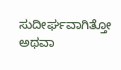ಸುದೀರ್ಘವಾಗಿತ್ತೋ ಅಥವಾ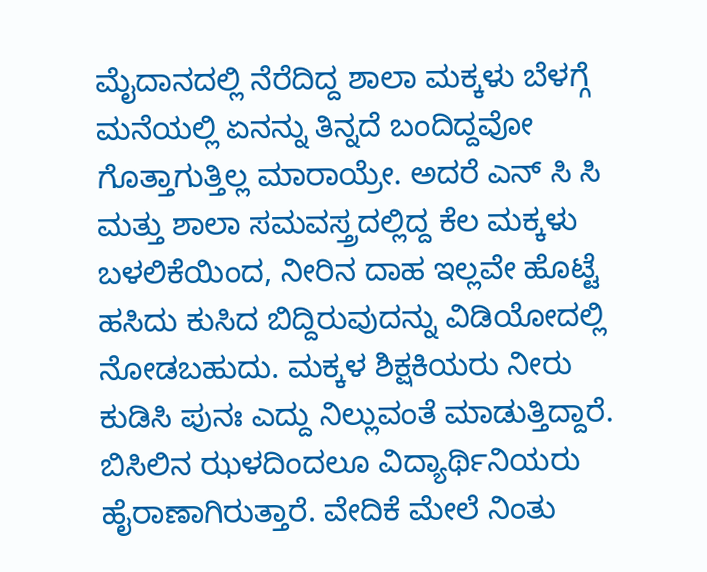ಮೈದಾನದಲ್ಲಿ ನೆರೆದಿದ್ದ ಶಾಲಾ ಮಕ್ಕಳು ಬೆಳಗ್ಗೆ ಮನೆಯಲ್ಲಿ ಏನನ್ನು ತಿನ್ನದೆ ಬಂದಿದ್ದವೋ ಗೊತ್ತಾಗುತ್ತಿಲ್ಲ ಮಾರಾಯ್ರೇ. ಅದರೆ ಎನ್ ಸಿ ಸಿ ಮತ್ತು ಶಾಲಾ ಸಮವಸ್ತ್ರದಲ್ಲಿದ್ದ ಕೆಲ ಮಕ್ಕಳು ಬಳಲಿಕೆಯಿಂದ, ನೀರಿನ ದಾಹ ಇಲ್ಲವೇ ಹೊಟ್ಟೆ ಹಸಿದು ಕುಸಿದ ಬಿದ್ದಿರುವುದನ್ನು ವಿಡಿಯೋದಲ್ಲಿ ನೋಡಬಹುದು. ಮಕ್ಕಳ ಶಿಕ್ಷಕಿಯರು ನೀರು ಕುಡಿಸಿ ಪುನಃ ಎದ್ದು ನಿಲ್ಲುವಂತೆ ಮಾಡುತ್ತಿದ್ದಾರೆ. ಬಿಸಿಲಿನ ಝಳದಿಂದಲೂ ವಿದ್ಯಾರ್ಥಿನಿಯರು ಹೈರಾಣಾಗಿರುತ್ತಾರೆ. ವೇದಿಕೆ ಮೇಲೆ ನಿಂತು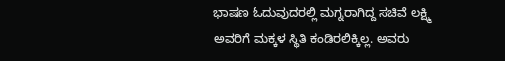ಭಾಷಣ ಓದುವುದರಲ್ಲಿ ಮಗ್ನರಾಗಿದ್ದ ಸಚಿವೆ ಲಕ್ಷ್ಮಿ ಅವರಿಗೆ ಮಕ್ಕಳ ಸ್ಥಿತಿ ಕಂಡಿರಲಿಕ್ಕಿಲ್ಲ. ಅವರು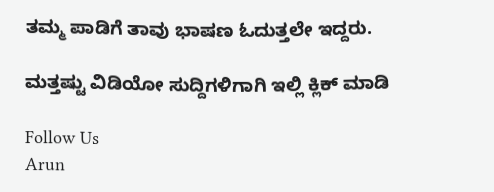ತಮ್ಮ ಪಾಡಿಗೆ ತಾವು ಭಾಷಣ ಓದುತ್ತಲೇ ಇದ್ದರು.

ಮತ್ತಷ್ಟು ವಿಡಿಯೋ ಸುದ್ದಿಗಳಿಗಾಗಿ ಇಲ್ಲಿ ಕ್ಲಿಕ್ ಮಾಡಿ

Follow Us
Arun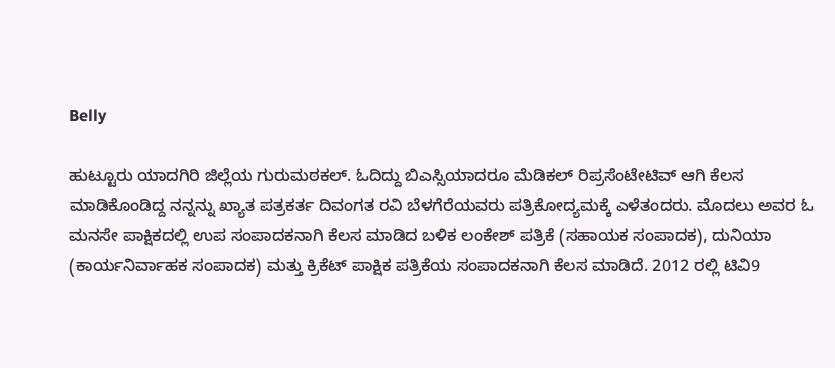Belly

ಹುಟ್ಟೂರು ಯಾದಗಿರಿ ಜಿಲ್ಲೆಯ ಗುರುಮಠಕಲ್. ಓದಿದ್ದು ಬಿಎಸ್ಸಿಯಾದರೂ ಮೆಡಿಕಲ್ ರಿಪ್ರಸೆಂಟೇಟಿವ್ ಆಗಿ ಕೆಲಸ ಮಾಡಿಕೊಂಡಿದ್ದ ನನ್ನನ್ನು ಖ್ಯಾತ ಪತ್ರಕರ್ತ ದಿವಂಗತ ರವಿ ಬೆಳಗೆರೆಯವರು ಪತ್ರಿಕೋದ್ಯಮಕ್ಕೆ ಎಳೆತಂದರು. ಮೊದಲು ಅವರ ಓ ಮನಸೇ ಪಾಕ್ಷಿಕದಲ್ಲಿ ಉಪ ಸಂಪಾದಕನಾಗಿ ಕೆಲಸ ಮಾಡಿದ ಬಳಿಕ ಲಂಕೇಶ್ ಪತ್ರಿಕೆ (ಸಹಾಯಕ ಸಂಪಾದಕ), ದುನಿಯಾ (ಕಾರ್ಯನಿರ್ವಾಹಕ ಸಂಪಾದಕ) ಮತ್ತು ಕ್ರಿಕೆಟ್ ಪಾಕ್ಷಿಕ ಪತ್ರಿಕೆಯ ಸಂಪಾದಕನಾಗಿ ಕೆಲಸ ಮಾಡಿದೆ. 2012 ರಲ್ಲಿ ಟಿವಿ9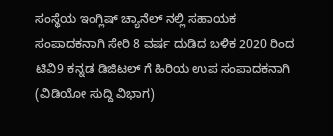ಸಂಸ್ಥೆಯ ಇಂಗ್ಲಿಷ್ ಚ್ಯಾನೆಲ್ ನಲ್ಲಿ ಸಹಾಯಕ ಸಂಪಾದಕನಾಗಿ ಸೇರಿ 8 ವರ್ಷ ದುಡಿದ ಬಳಿಕ 2020 ರಿಂದ ಟಿವಿ9 ಕನ್ನಡ ಡಿಜಿಟಲ್ ಗೆ ಹಿರಿಯ ಉಪ ಸಂಪಾದಕನಾಗಿ (ವಿಡಿಯೋ ಸುದ್ದಿ ವಿಭಾಗ)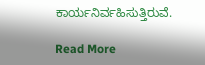ಕಾರ್ಯನಿರ್ವಹಿಸುತ್ತಿರುವೆ.

Read More